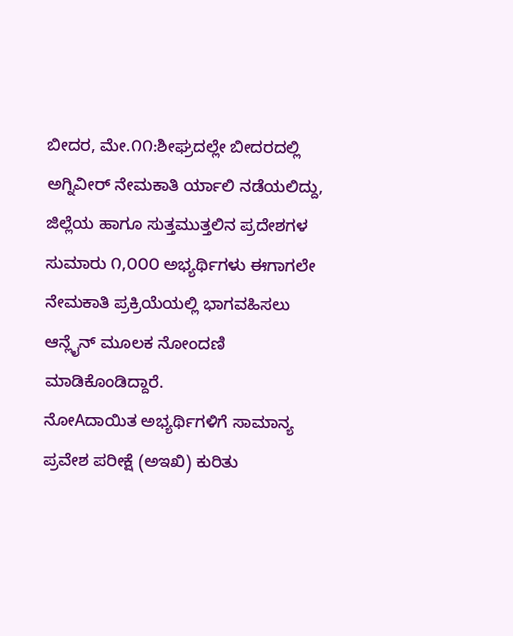ಬೀದರ, ಮೇ.೧೧:ಶೀಘ್ರದಲ್ಲೇ ಬೀದರದಲ್ಲಿ ಅಗ್ನಿವೀರ್ ನೇಮಕಾತಿ ರ್ಯಾಲಿ ನಡೆಯಲಿದ್ದು, ಜಿಲ್ಲೆಯ ಹಾಗೂ ಸುತ್ತಮುತ್ತಲಿನ ಪ್ರದೇಶಗಳ ಸುಮಾರು ೧,೦೦೦ ಅಭ್ಯರ್ಥಿಗಳು ಈಗಾಗಲೇ ನೇಮಕಾತಿ ಪ್ರಕ್ರಿಯೆಯಲ್ಲಿ ಭಾಗವಹಿಸಲು ಆನ್ಲೈನ್ ಮೂಲಕ ನೋಂದಣಿ ಮಾಡಿಕೊಂಡಿದ್ದಾರೆ.
ನೋAದಾಯಿತ ಅಭ್ಯರ್ಥಿಗಳಿಗೆ ಸಾಮಾನ್ಯ ಪ್ರವೇಶ ಪರೀಕ್ಷೆ (ಅಇಖಿ) ಕುರಿತು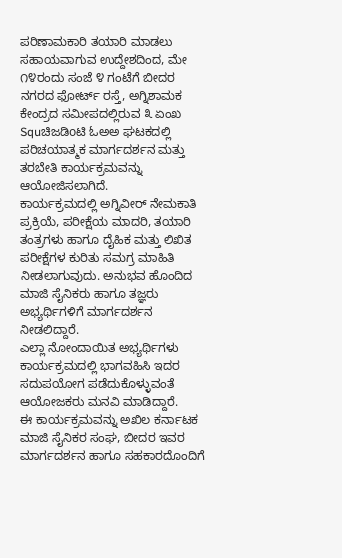ಪರಿಣಾಮಕಾರಿ ತಯಾರಿ ಮಾಡಲು ಸಹಾಯವಾಗುವ ಉದ್ದೇಶದಿಂದ, ಮೇ ೧೪ರಂದು ಸಂಜೆ ೪ ಗಂಟೆಗೆ ಬೀದರ ನಗರದ ಫೋರ್ಟ್ ರಸ್ತೆ, ಅಗ್ನಿಶಾಮಕ ಕೇಂದ್ರದ ಸಮೀಪದಲ್ಲಿರುವ ೩ ಏಂಖ Squಚಿಜಡಿoಟಿ ಓಅಅ ಘಟಕದಲ್ಲಿ ಪರಿಚಯಾತ್ಮಕ ಮಾರ್ಗದರ್ಶನ ಮತ್ತು ತರಬೇತಿ ಕಾರ್ಯಕ್ರಮವನ್ನು ಆಯೋಜಿಸಲಾಗಿದೆ.
ಕಾರ್ಯಕ್ರಮದಲ್ಲಿ ಅಗ್ನಿವೀರ್ ನೇಮಕಾತಿ ಪ್ರಕ್ರಿಯೆ, ಪರೀಕ್ಷೆಯ ಮಾದರಿ, ತಯಾರಿ ತಂತ್ರಗಳು ಹಾಗೂ ದೈಹಿಕ ಮತ್ತು ಲಿಖಿತ ಪರೀಕ್ಷೆಗಳ ಕುರಿತು ಸಮಗ್ರ ಮಾಹಿತಿ ನೀಡಲಾಗುವುದು. ಅನುಭವ ಹೊಂದಿದ ಮಾಜಿ ಸೈನಿಕರು ಹಾಗೂ ತಜ್ಞರು ಅಭ್ಯರ್ಥಿಗಳಿಗೆ ಮಾರ್ಗದರ್ಶನ ನೀಡಲಿದ್ದಾರೆ.
ಎಲ್ಲಾ ನೋಂದಾಯಿತ ಅಭ್ಯರ್ಥಿಗಳು ಕಾರ್ಯಕ್ರಮದಲ್ಲಿ ಭಾಗವಹಿಸಿ ಇದರ ಸದುಪಯೋಗ ಪಡೆದುಕೊಳ್ಳುವಂತೆ ಆಯೋಜಕರು ಮನವಿ ಮಾಡಿದ್ದಾರೆ.
ಈ ಕಾರ್ಯಕ್ರಮವನ್ನು ಅಖಿಲ ಕರ್ನಾಟಕ ಮಾಜಿ ಸೈನಿಕರ ಸಂಘ, ಬೀದರ ಇವರ ಮಾರ್ಗದರ್ಶನ ಹಾಗೂ ಸಹಕಾರದೊಂದಿಗೆ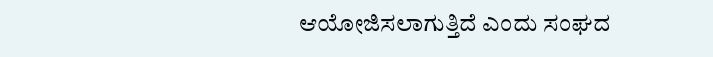ಆಯೋಜಿಸಲಾಗುತ್ತಿದೆ ಎಂದು ಸಂಘದ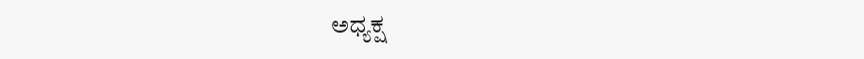ಅಧ್ಯಕ್ಷ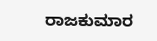ರಾಜಕುಮಾರ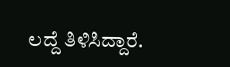ಲದ್ದೆ ತಿಳಿಸಿದ್ದಾರೆ.